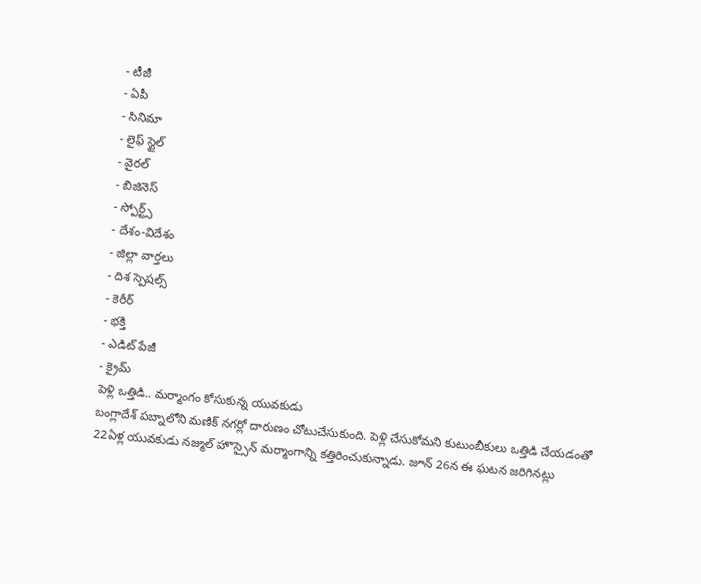- టీజీ
- ఏపీ
- సినిమా
- లైఫ్ స్టైల్
- వైరల్
- బిజినెస్
- స్పోర్ట్స్
- దేశం-విదేశం
- జిల్లా వార్తలు
- దిశ స్పెషల్స్
- కెరీర్
- భక్తి
- ఎడిట్ పేజీ
- క్రైమ్
పెళ్లి ఒత్తిడి.. మర్మాంగం కోసుకున్న యువకుడు
బంగ్లాదేశ్ పబ్నాలోని మణిక్ నగర్లో దారుణం చోటుచేసుకుంది. పెళ్లి చేసుకోమని కుటుంబీకులు ఒత్తిడి చేయడంతో 22ఏళ్ల యువకుడు నజ్ముల్ హొస్సైన్ మర్మాంగాన్ని కత్తిరించుకున్నాడు. జూన్ 26న ఈ ఘటన జరిగినట్లు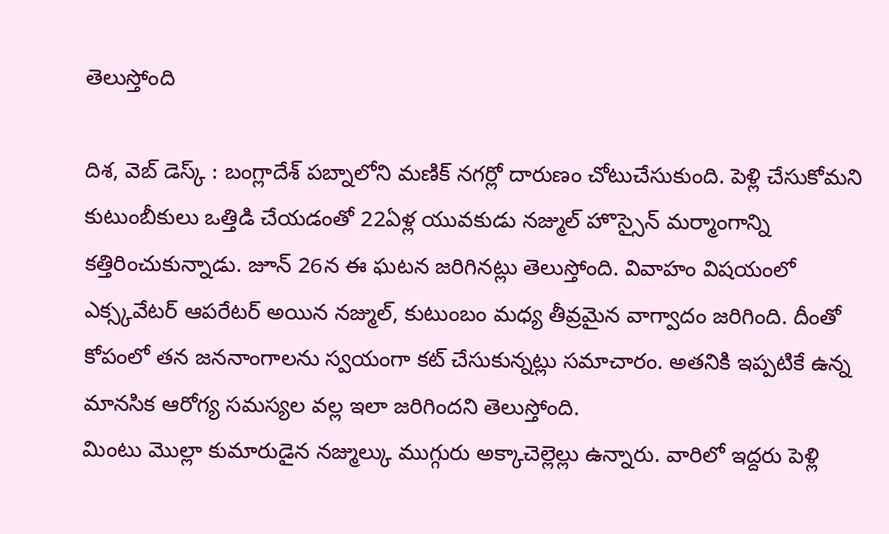తెలుస్తోంది

దిశ, వెబ్ డెస్క్ : బంగ్లాదేశ్ పబ్నాలోని మణిక్ నగర్లో దారుణం చోటుచేసుకుంది. పెళ్లి చేసుకోమని కుటుంబీకులు ఒత్తిడి చేయడంతో 22ఏళ్ల యువకుడు నజ్ముల్ హొస్సైన్ మర్మాంగాన్ని కత్తిరించుకున్నాడు. జూన్ 26న ఈ ఘటన జరిగినట్లు తెలుస్తోంది. వివాహం విషయంలో ఎక్స్కవేటర్ ఆపరేటర్ అయిన నజ్ముల్, కుటుంబం మధ్య తీవ్రమైన వాగ్వాదం జరిగింది. దీంతో కోపంలో తన జననాంగాలను స్వయంగా కట్ చేసుకున్నట్లు సమాచారం. అతనికి ఇప్పటికే ఉన్న మానసిక ఆరోగ్య సమస్యల వల్ల ఇలా జరిగిందని తెలుస్తోంది.
మింటు మొల్లా కుమారుడైన నజ్ముల్కు ముగ్గురు అక్కాచెల్లెల్లు ఉన్నారు. వారిలో ఇద్దరు పెళ్లి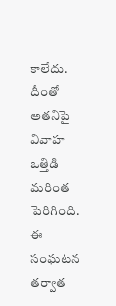కాలేదు. దీంతో అతనిపై వివాహ ఒత్తిడి మరింత పెరిగింది. ఈ సంఘటన తర్వాత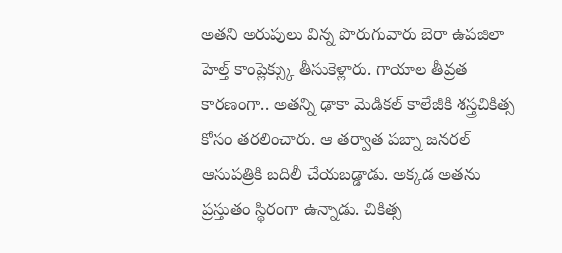అతని అరుపులు విన్న పొరుగువారు బెరా ఉపజిలా హెల్త్ కాంప్లెక్స్కు తీసుకెళ్లారు. గాయాల తీవ్రత కారణంగా.. అతన్ని ఢాకా మెడికల్ కాలేజీకి శస్త్రచికిత్స కోసం తరలించారు. ఆ తర్వాత పబ్నా జనరల్ ఆసుపత్రికి బదిలీ చేయబడ్డాడు. అక్కడ అతను ప్రస్తుతం స్థిరంగా ఉన్నాడు. చికిత్స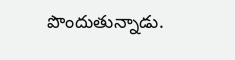పొందుతున్నాడు.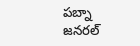పబ్నా జనరల్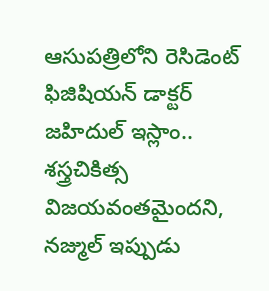ఆసుపత్రిలోని రెసిడెంట్ ఫిజిషియన్ డాక్టర్ జహిదుల్ ఇస్లాం.. శస్త్రచికిత్స విజయవంతమైందని, నజ్ముల్ ఇప్పుడు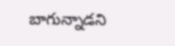బాగున్నాడని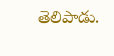తెలిపాడు.